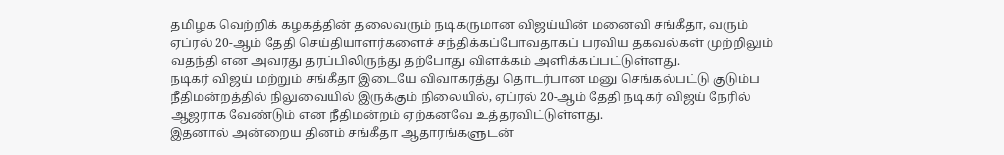தமிழக வெற்றிக் கழகத்தின் தலைவரும் நடிகருமான விஜய்யின் மனைவி சங்கீதா, வரும் ஏப்ரல் 20-ஆம் தேதி செய்தியாளர்களைச் சந்திக்கப்போவதாகப் பரவிய தகவல்கள் முற்றிலும் வதந்தி என அவரது தரப்பிலிருந்து தற்போது விளக்கம் அளிக்கப்பட்டுள்ளது.
நடிகர் விஜய் மற்றும் சங்கீதா இடையே விவாகரத்து தொடர்பான மனு செங்கல்பட்டு குடும்ப நீதிமன்றத்தில் நிலுவையில் இருக்கும் நிலையில், ஏப்ரல் 20-ஆம் தேதி நடிகர் விஜய் நேரில் ஆஜராக வேண்டும் என நீதிமன்றம் ஏற்கனவே உத்தரவிட்டுள்ளது.
இதனால் அன்றைய தினம் சங்கீதா ஆதாரங்களுடன்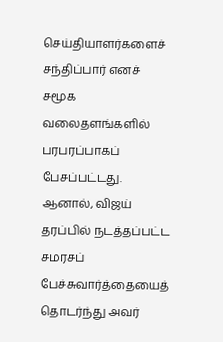செய்தியாளர்களைச் சந்திப்பார் எனச் சமூக வலைதளங்களில் பரபரப்பாகப் பேசப்பட்டது. ஆனால், விஜய் தரப்பில் நடத்தப்பட்ட சமரசப் பேச்சுவார்த்தையைத் தொடர்ந்து அவர்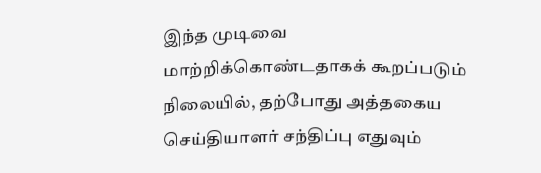இந்த முடிவை மாற்றிக்கொண்டதாகக் கூறப்படும் நிலையில், தற்போது அத்தகைய செய்தியாளர் சந்திப்பு எதுவும்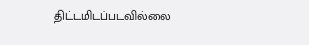திட்டமிடப்படவில்லை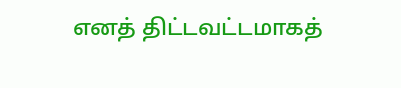எனத் திட்டவட்டமாகத்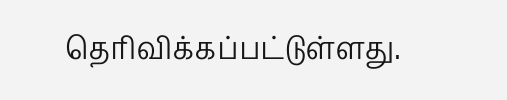தெரிவிக்கப்பட்டுள்ளது.